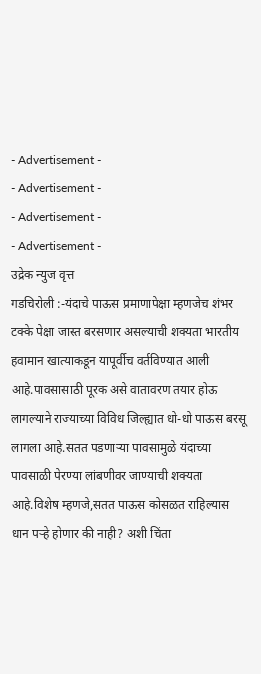- Advertisement -
- Advertisement -
- Advertisement -
- Advertisement -
उद्रेक न्युज वृत्त
गडचिरोली :-यंदाचे पाऊस प्रमाणापेक्षा म्हणजेच शंभर टक्के पेक्षा जास्त बरसणार असल्याची शक्यता भारतीय हवामान खात्याकडून यापूर्वीच वर्तविण्यात आली आहे.पावसासाठी पूरक असे वातावरण तयार होऊ लागल्याने राज्याच्या विविध जिल्ह्यात धो-धो पाऊस बरसू लागला आहे.सतत पडणाऱ्या पावसामुळे यंदाच्या पावसाळी पेरण्या लांबणीवर जाण्याची शक्यता आहे.विशेष म्हणजे,सतत पाऊस कोसळत राहिल्यास धान पऱ्हे होणार की नाही? अशी चिंता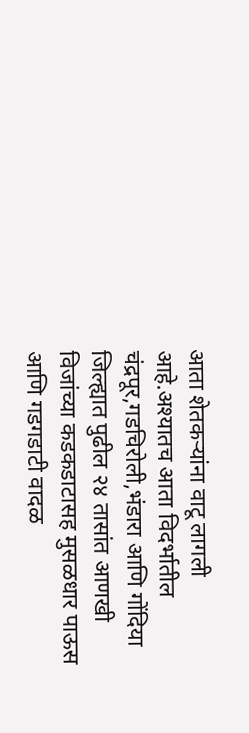आता शेतकऱ्यांना वाटू लागली आहे.अश्यातच आता विदर्भातील चंद्रपूर,गडचिरोली,भंडारा आणि गोंदिया जिल्ह्यात पुढील २४ तासांत आणखी विजांच्या कडकडाटासह मुसळधार पाऊस आणि गडगडाटी वादळ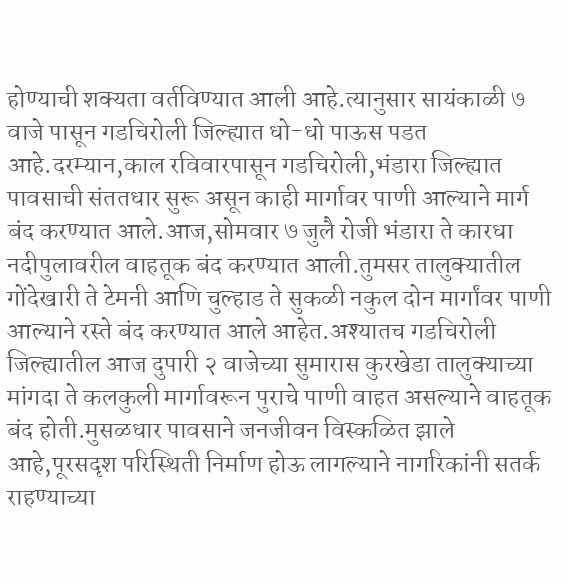होण्याची शक्यता वर्तविण्यात आली आहे.त्यानुसार सायंकाळी ७ वाजे पासून गडचिरोली जिल्ह्यात धो-धो पाऊस पडत आहे.दरम्यान,काल रविवारपासून गडचिरोली,भंडारा जिल्ह्यात पावसाची संततधार सुरू असून काही मार्गावर पाणी आल्याने मार्ग बंद करण्यात आले.आज,सोमवार ७ जुलै रोजी भंडारा ते कारधा नदीपुलावरील वाहतूक बंद करण्यात आली.तुमसर तालुक्यातील गोंदेखारी ते टेमनी आणि चुल्हाड ते सुकळी नकुल दोन मार्गांवर पाणी आल्याने रस्ते बंद करण्यात आले आहेत.अश्यातच गडचिरोली जिल्ह्यातील आज दुपारी २ वाजेच्या सुमारास कुरखेडा तालुक्याच्या मांगदा ते कलकुली मार्गावरून पुराचे पाणी वाहत असल्याने वाहतूक बंद होती.मुसळधार पावसाने जनजीवन विस्कळित झाले आहे,पूरसदृश परिस्थिती निर्माण होऊ लागल्याने नागरिकांनी सतर्क राहण्याच्या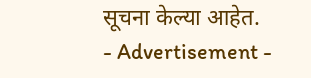सूचना केल्या आहेत.
- Advertisement -